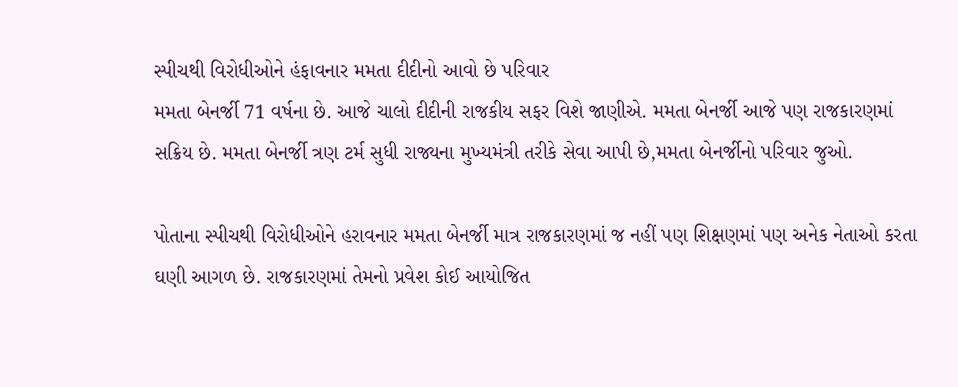સ્પીચથી વિરોધીઓને હંફાવનાર મમતા દીદીનો આવો છે પરિવાર
મમતા બેનર્જી 71 વર્ષના છે. આજે ચાલો દીદીની રાજકીય સફર વિશે જાણીએ. મમતા બેનર્જી આજે પણ રાજકારણમાં સક્રિય છે. મમતા બેનર્જી ત્રણ ટર્મ સુધી રાજ્યના મુખ્યમંત્રી તરીકે સેવા આપી છે,મમતા બેનર્જીનો પરિવાર જુઓ.

પોતાના સ્પીચથી વિરોધીઓને હરાવનાર મમતા બેનર્જી માત્ર રાજકારણમાં જ નહીં પણ શિક્ષણમાં પણ અનેક નેતાઓ કરતા ઘણી આગળ છે. રાજકારણમાં તેમનો પ્રવેશ કોઈ આયોજિત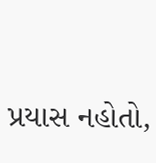પ્રયાસ નહોતો,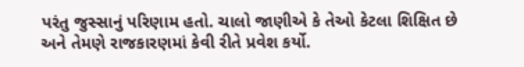પરંતુ જુસ્સાનું પરિણામ હતો. ચાલો જાણીએ કે તેઓ કેટલા શિક્ષિત છે અને તેમણે રાજકારણમાં કેવી રીતે પ્રવેશ કર્યો.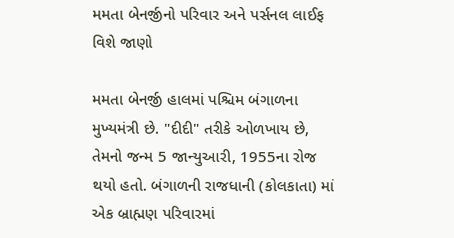મમતા બેનર્જીનો પરિવાર અને પર્સનલ લાઈફ વિશે જાણો

મમતા બેનર્જી હાલમાં પશ્ચિમ બંગાળના મુખ્યમંત્રી છે. "દીદી" તરીકે ઓળખાય છે, તેમનો જન્મ 5 જાન્યુઆરી, 1955ના રોજ થયો હતો. બંગાળની રાજધાની (કોલકાતા) માં એક બ્રાહ્મણ પરિવારમાં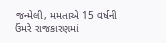જન્મેલી, મમતાએ 15 વર્ષની ઉંમરે રાજકારણમાં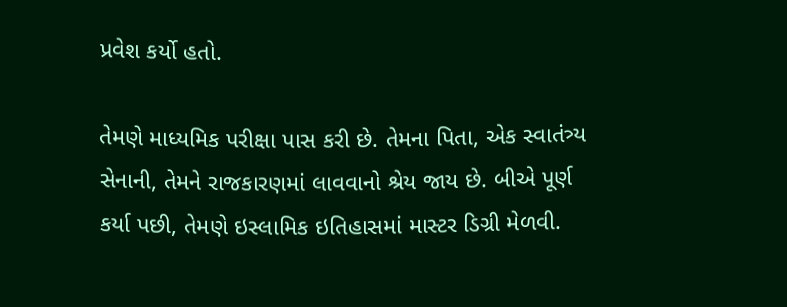પ્રવેશ કર્યો હતો.

તેમણે માધ્યમિક પરીક્ષા પાસ કરી છે. તેમના પિતા, એક સ્વાતંત્ર્ય સેનાની, તેમને રાજકારણમાં લાવવાનો શ્રેય જાય છે. બીએ પૂર્ણ કર્યા પછી, તેમણે ઇસ્લામિક ઇતિહાસમાં માસ્ટર ડિગ્રી મેળવી.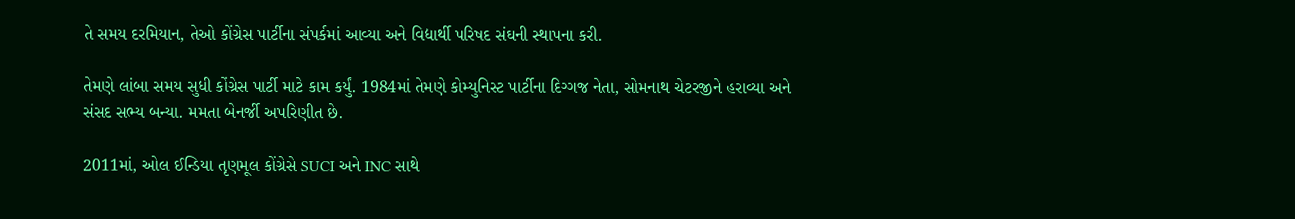તે સમય દરમિયાન, તેઓ કોંગ્રેસ પાર્ટીના સંપર્કમાં આવ્યા અને વિદ્યાર્થી પરિષદ સંઘની સ્થાપના કરી.

તેમણે લાંબા સમય સુધી કોંગ્રેસ પાર્ટી માટે કામ કર્યું. 1984માં તેમણે કોમ્યુનિસ્ટ પાર્ટીના દિગ્ગજ નેતા, સોમનાથ ચેટરજીને હરાવ્યા અને સંસદ સભ્ય બન્યા. મમતા બેનર્જી અપરિણીત છે.

2011માં, ઓલ ઈન્ડિયા તૃણમૂલ કોંગ્રેસે SUCI અને INC સાથે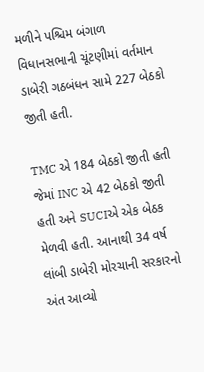મળીને પશ્ચિમ બંગાળ વિધાનસભાની ચૂંટણીમાં વર્તમાન ડાબેરી ગઠબંધન સામે 227 બેઠકો જીતી હતી.

TMC એ 184 બેઠકો જીતી હતી જેમાં INC એ 42 બેઠકો જીતી હતી અને SUCIએ એક બેઠક મેળવી હતી. આનાથી 34 વર્ષ લાંબી ડાબેરી મોરચાની સરકારનો અંત આવ્યો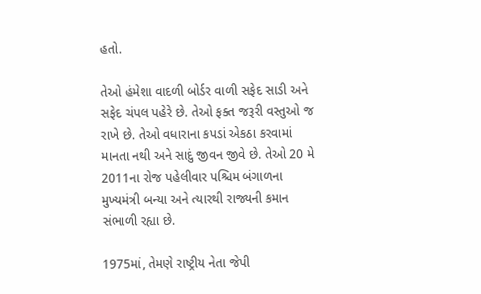હતો.

તેઓ હંમેશા વાદળી બોર્ડર વાળી સફેદ સાડી અને સફેદ ચંપલ પહેરે છે. તેઓ ફક્ત જરૂરી વસ્તુઓ જ રાખે છે. તેઓ વધારાના કપડાં એકઠા કરવામાં માનતા નથી અને સાદું જીવન જીવે છે. તેઓ 20 મે 2011ના રોજ પહેલીવાર પશ્ચિમ બંગાળના મુખ્યમંત્રી બન્યા અને ત્યારથી રાજ્યની કમાન સંભાળી રહ્યા છે.

1975માં, તેમણે રાષ્ટ્રીય નેતા જેપી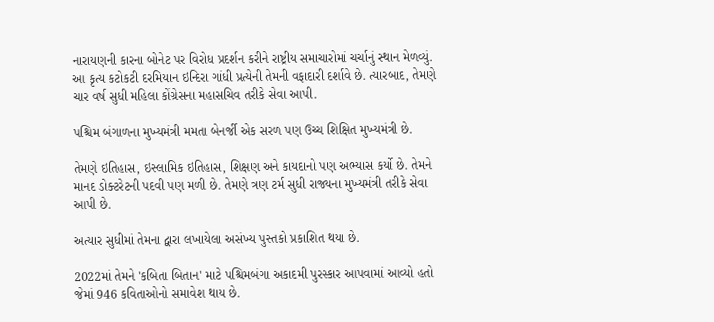નારાયણની કારના બોનેટ પર વિરોધ પ્રદર્શન કરીને રાષ્ટ્રીય સમાચારોમાં ચર્ચાનું સ્થાન મેળવ્યું. આ કૃત્ય કટોકટી દરમિયાન ઇન્દિરા ગાંધી પ્રત્યેની તેમની વફાદારી દર્શાવે છે. ત્યારબાદ, તેમણે ચાર વર્ષ સુધી મહિલા કોંગ્રેસના મહાસચિવ તરીકે સેવા આપી.

પશ્ચિમ બંગાળના મુખ્યમંત્રી મમતા બેનર્જી એક સરળ પણ ઉચ્ચ શિક્ષિત મુખ્યમંત્રી છે.

તેમણે ઇતિહાસ, ઇસ્લામિક ઇતિહાસ, શિક્ષણ અને કાયદાનો પણ અભ્યાસ કર્યો છે. તેમને માનદ ડોક્ટરેટની પદવી પણ મળી છે. તેમણે ત્રણ ટર્મ સુધી રાજ્યના મુખ્યમંત્રી તરીકે સેવા આપી છે.

અત્યાર સુધીમાં તેમના દ્વારા લખાયેલા અસંખ્ય પુસ્તકો પ્રકાશિત થયા છે.

2022માં તેમને 'કબિતા બિતાન' માટે પશ્ચિમબંગા અકાદમી પુરસ્કાર આપવામાં આવ્યો હતો જેમાં 946 કવિતાઓનો સમાવેશ થાય છે.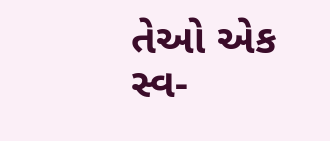તેઓ એક સ્વ-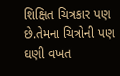શિક્ષિત ચિત્રકાર પણ છે.તેમના ચિત્રોની પણ ઘણી વખત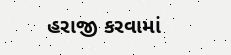હરાજી કરવામાં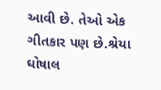આવી છે. તેઓ એક ગીતકાર પણ છે.શ્રેયા ઘોષાલ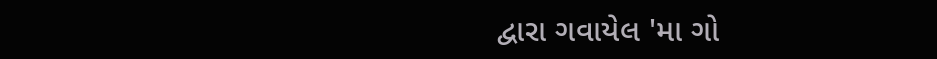દ્વારા ગવાયેલ 'મા ગો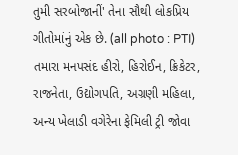તુમી સરબોજાનીં' તેના સૌથી લોકપ્રિય ગીતોમાંનું એક છે. (all photo : PTI)
તમારા મનપસંદ હીરો, હિરોઈન, ક્રિકેટર, રાજનેતા, ઉદ્યોગપતિ, અગ્રણી મહિલા, અન્ય ખેલાડી વગેરેના ફેમિલી ટ્રી જોવા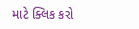માટે ક્લિક કરો